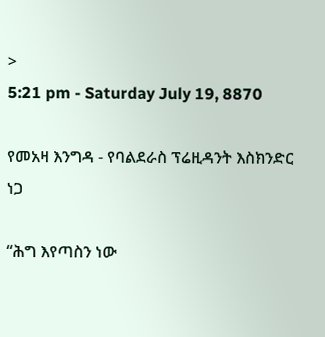>
5:21 pm - Saturday July 19, 8870

የመአዛ እንግዳ - የባልደራስ ፕሬዚዳንት እስክንድር ነጋ

“ሕግ እየጣስን ነው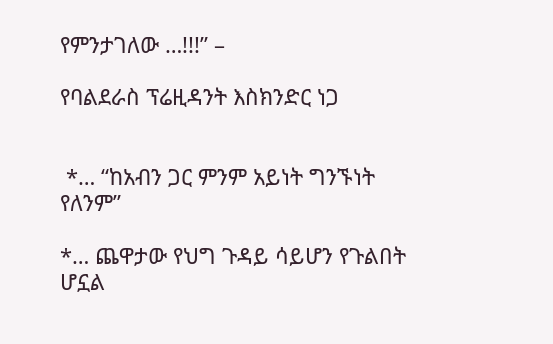የምንታገለው …!!!” –

የባልደራስ ፕሬዚዳንት እስክንድር ነጋ


 *… “ከአብን ጋር ምንም አይነት ግንኙነት የለንም”

*… ጨዋታው የህግ ጉዳይ ሳይሆን የጉልበት ሆኗል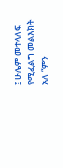፤ ሁሌም መተላለፍ የሚፈልግ መልእክት አለ “ምን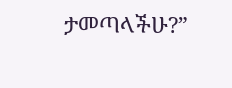ታመጣላችሁ?”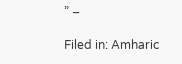” –

Filed in: Amharic